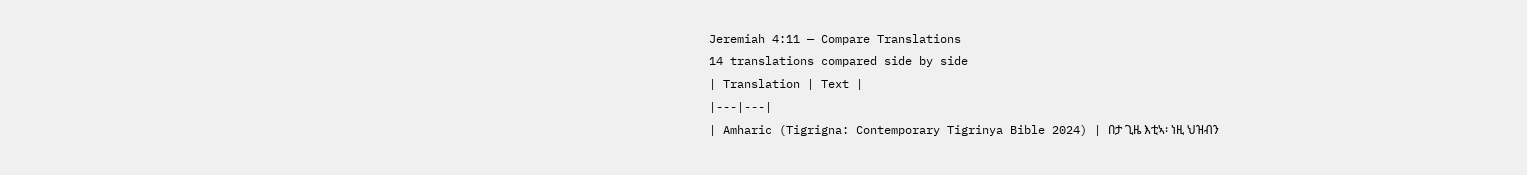Jeremiah 4:11 — Compare Translations
14 translations compared side by side
| Translation | Text |
|---|---|
| Amharic (Tigrigna: Contemporary Tigrinya Bible 2024) | በታ ጊዜ እቲኣ፡ ነዚ ህዝብን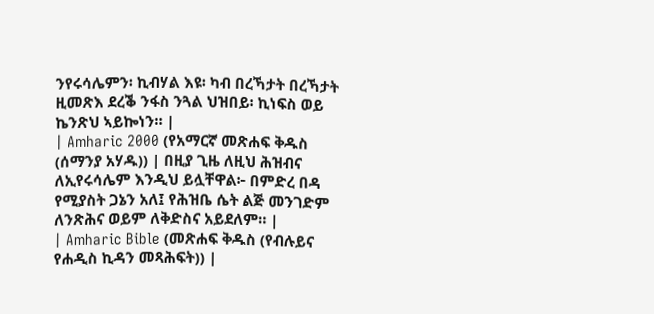ንየሩሳሌምን፡ ኪብሃል እዩ፡ ካብ በረኻታት በረኻታት ዚመጽእ ደረቕ ንፋስ ንጓል ህዝበይ፡ ኪነፍስ ወይ ኬንጽህ ኣይኰነን። |
| Amharic 2000 (የአማርኛ መጽሐፍ ቅዱስ (ሰማንያ አሃዱ)) | በዚያ ጊዜ ለዚህ ሕዝብና ለኢየሩሳሌም እንዲህ ይሏቸዋል፦ በምድረ በዳ የሚያስት ጋኔን አለ፤ የሕዝቤ ሴት ልጅ መንገድም ለንጽሕና ወይም ለቅድስና አይደለም። |
| Amharic Bible (መጽሐፍ ቅዱስ (የብሉይና የሐዲስ ኪዳን መጻሕፍት)) |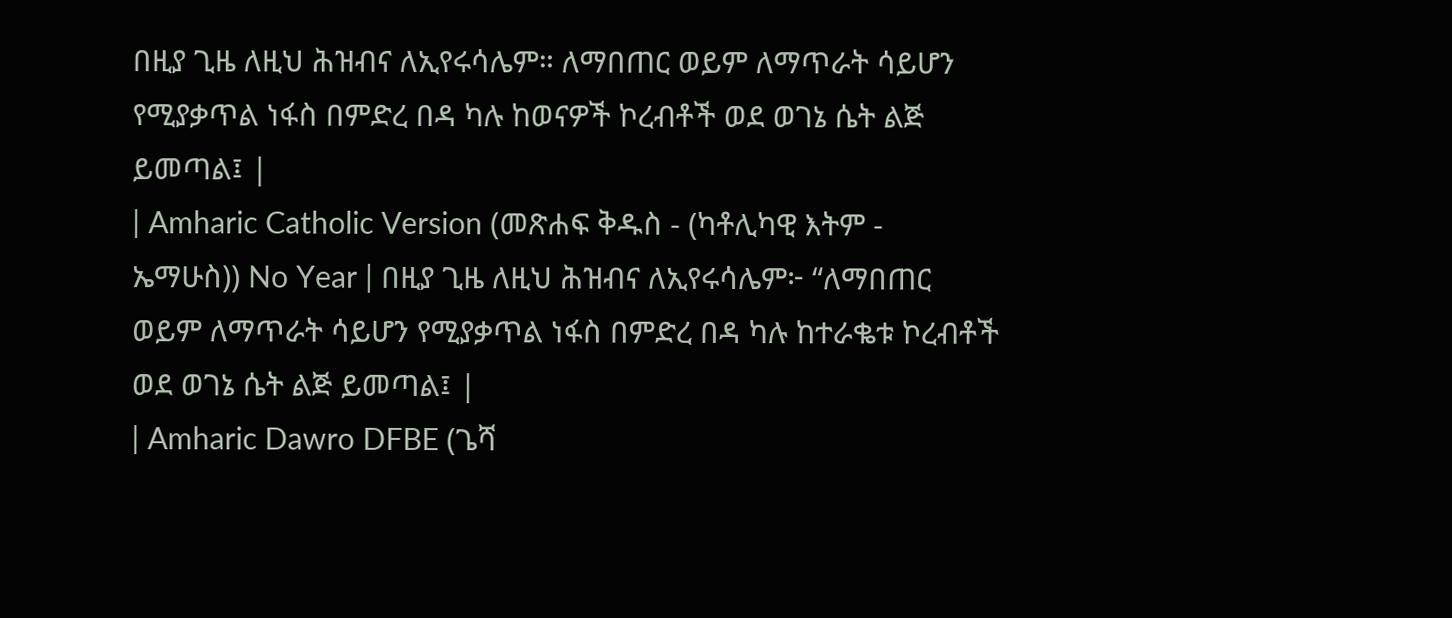በዚያ ጊዜ ለዚህ ሕዝብና ለኢየሩሳሌም። ለማበጠር ወይም ለማጥራት ሳይሆን የሚያቃጥል ነፋስ በምድረ በዳ ካሉ ከወናዎች ኮረብቶች ወደ ወገኔ ሴት ልጅ ይመጣል፤ |
| Amharic Catholic Version (መጽሐፍ ቅዱስ - (ካቶሊካዊ እትም - ኤማሁስ)) No Year | በዚያ ጊዜ ለዚህ ሕዝብና ለኢየሩሳሌም፦ “ለማበጠር ወይም ለማጥራት ሳይሆን የሚያቃጥል ነፋስ በምድረ በዳ ካሉ ከተራቈቱ ኮረብቶች ወደ ወገኔ ሴት ልጅ ይመጣል፤ |
| Amharic Dawro DFBE (ጌሻ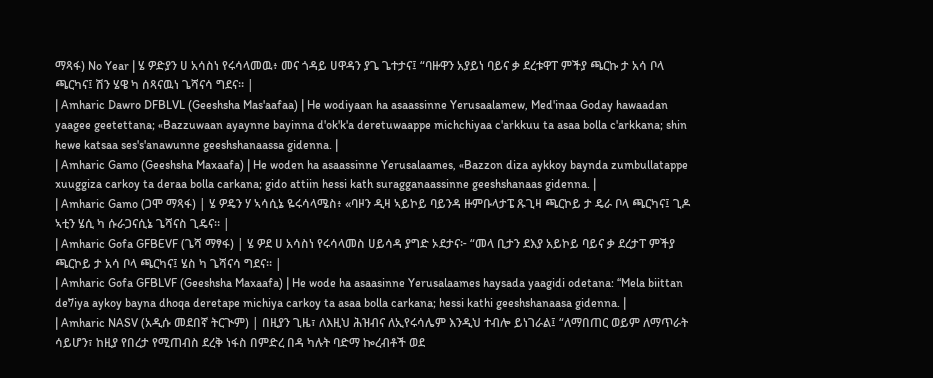ማጻፋ) No Year | ሄ ዎድያን ሀ አሳስነ የሩሳላመዉ፥ መና ጎዳይ ሀዋዳን ያጌ ጌተታና፤ “ባዙዋን አያይነ ባይና ቃ ደረቱዋፐ ምችያ ጫርኩ ታ አሳ ቦላ ጫርካና፤ ሽን ሄዌ ካ ሰጻናዉነ ጌሻናሳ ግደና። |
| Amharic Dawro DFBLVL (Geeshsha Mas'aafaa) | He wodiyaan ha asaassinne Yerusaalamew, Med'inaa Goday hawaadan yaagee geetettana; «Bazzuwaan ayaynne bayinna d'ok'k'a deretuwaappe michchiyaa c'arkkuu ta asaa bolla c'arkkana; shin hewe katsaa ses's'anawunne geeshshanaassa gidenna. |
| Amharic Gamo (Geeshsha Maxaafa) | He woden ha asaassinne Yerusalaames, «Bazzon diza aykkoy baynda zumbullatappe xuuggiza carkoy ta deraa bolla carkana; gido attiin hessi kath suragganaassinne geeshshanaas gidenna. |
| Amharic Gamo (ጋሞ ማጻፋ) | ሄ ዎዴን ሃ ኣሳሲኔ ዬሩሳላሜስ፥ «ባዞን ዲዛ ኣይኮይ ባይንዳ ዙምቡላታፔ ጹጊዛ ጫርኮይ ታ ዴራ ቦላ ጫርካና፤ ጊዶ ኣቲን ሄሲ ካ ሱራጋናሲኔ ጌሻናስ ጊዴና። |
| Amharic Gofa GFBEVF (ጌሻ ማፃፋ) | ሄ ዎደ ሀ አሳስነ የሩሳላመስ ሀይሳዳ ያግድ ኦደታና፦ “መላ ቢታን ደእያ አይኮይ ባይና ቃ ደረታፐ ምችያ ጫርኮይ ታ አሳ ቦላ ጫርካና፤ ሄስ ካ ጌሻናሳ ግደና። |
| Amharic Gofa GFBLVF (Geeshsha Maxaafa) | He wode ha asaasinne Yerusalaames haysada yaagidi odetana: “Mela biittan de7iya aykoy bayna dhoqa deretape michiya carkoy ta asaa bolla carkana; hessi kathi geeshshanaasa gidenna. |
| Amharic NASV (አዲሱ መደበኛ ትርጒም) | በዚያን ጊዜ፣ ለእዚህ ሕዝብና ለኢየሩሳሌም እንዲህ ተብሎ ይነገራል፤ “ለማበጠር ወይም ለማጥራት ሳይሆን፣ ከዚያ የበረታ የሚጠብስ ደረቅ ነፋስ በምድረ በዳ ካሉት ባድማ ኰረብቶች ወደ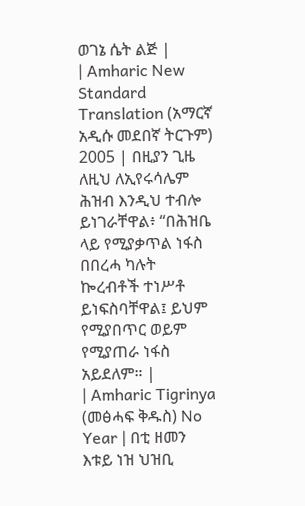ወገኔ ሴት ልጅ |
| Amharic New Standard Translation (አማርኛ አዲሱ መደበኛ ትርጉም) 2005 | በዚያን ጊዜ ለዚህ ለኢየሩሳሌም ሕዝብ እንዲህ ተብሎ ይነገራቸዋል፥ “በሕዝቤ ላይ የሚያቃጥል ነፋስ በበረሓ ካሉት ኰረብቶች ተነሥቶ ይነፍስባቸዋል፤ ይህም የሚያበጥር ወይም የሚያጠራ ነፋስ አይደለም። |
| Amharic Tigrinya (መፅሓፍ ቅዱስ) No Year | በቲ ዘመን እቱይ ነዝ ህዝቢ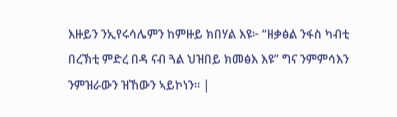እዙይን ንኢየሩሳሌምን ከምዙይ ክበሃል እዩ፦ “ዘቃፅል ንፋስ ካብቲ በረኽቲ ምድረ በዳ ናብ ጓል ህዝበይ ክመፅእ እዩ” ግና ንምምሳእን ንምዝራውን ዝኸውን ኣይኮነን። |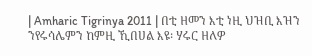| Amharic Tigrinya 2011 | በቲ ዘመን እቲ ነዚ ህዝቢ እዝን ንየሩሳሌምን ከምዚ ኺበሀል እዩ፡ ሃሩር ዘለዎ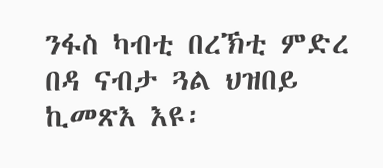ንፋስ ካብቲ በረኽቲ ምድረ በዳ ናብታ ጓል ህዝበይ ኪመጽእ እዩ፡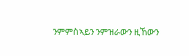ንምምስኣይን ንምዝራውን ዚኸውን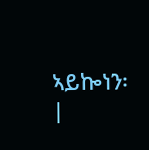ኣይኰነን፡ |